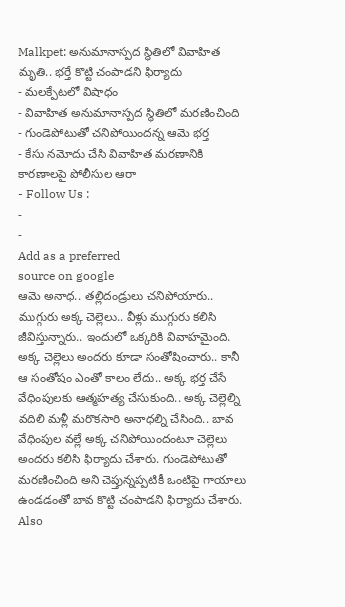Malkpet: అనుమానాస్పద స్థితిలో వివాహిత మృతి.. భర్తే కొట్టి చంపాడని ఫిర్యాదు
- మలక్పేటలో విషాధం
- వివాహిత అనుమానాస్పద స్థితిలో మరణించింది
- గుండెపోటుతో చనిపోయిందన్న ఆమె భర్త
- కేసు నమోదు చేసి వివాహిత మరణానికి కారణాలపై పోలీసుల ఆరా
- Follow Us :
-
-
Add as a preferred
source on google
ఆమె అనాధ.. తల్లిదండ్రులు చనిపోయారు.. ముగ్గురు అక్క చెల్లెలు.. వీళ్లు ముగ్గురు కలిసి జీవిస్తున్నారు.. ఇందులో ఒక్కరికి వివాహమైంది. అక్క చెల్లెలు అందరు కూడా సంతోషించారు.. కానీ ఆ సంతోషం ఎంతో కాలం లేదు.. అక్క భర్త చేసే వేధింపులకు ఆత్మహత్య చేసుకుంది.. అక్క చెల్లెల్ని వదిలి మళ్లీ మరొకసారి అనాధల్ని చేసింది.. బావ వేధింపుల వల్లే అక్క చనిపోయిందంటూ చెల్లెలు అందరు కలిసి ఫిర్యాదు చేశారు. గుండెపోటుతో మరణించింది అని చెప్తున్నప్పటికీ ఒంటిపై గాయాలు ఉండడంతో బావ కొట్టి చంపాడని ఫిర్యాదు చేశారు.
Also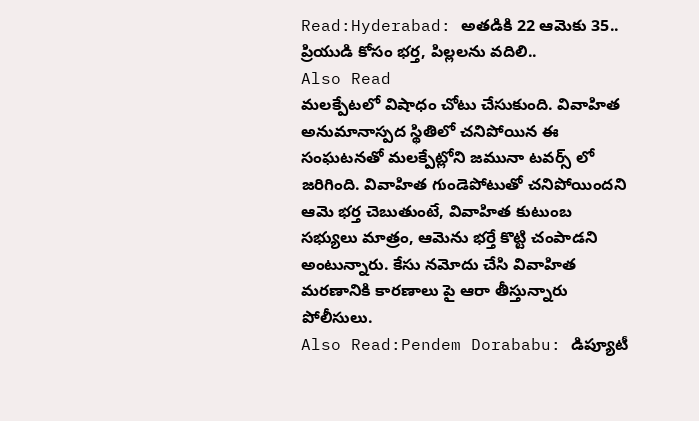Read:Hyderabad: అతడికి 22 ఆమెకు 35.. ప్రియుడి కోసం భర్త, పిల్లలను వదిలి..
Also Read
మలక్పేటలో విషాధం చోటు చేసుకుంది. వివాహిత అనుమానాస్పద స్థితిలో చనిపోయిన ఈ సంఘటనతో మలక్పేట్లోని జమునా టవర్స్ లో జరిగింది. వివాహిత గుండెపోటుతో చనిపోయిందని ఆమె భర్త చెబుతుంటే, వివాహిత కుటుంబ సభ్యులు మాత్రం, ఆమెను భర్తే కొట్టి చంపాడని అంటున్నారు. కేసు నమోదు చేసి వివాహిత మరణానికి కారణాలు పై ఆరా తీస్తున్నారు పోలీసులు.
Also Read:Pendem Dorababu: డిప్యూటీ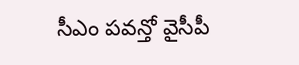సీఎం పవన్తో వైసీపీ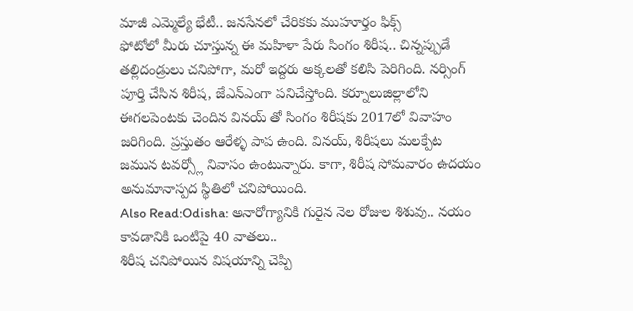మాజీ ఎమ్మెల్యే భేటీ.. జనసేనలో చేరికకు ముహూర్తం ఫిక్స్
ఫోటోలో మీరు చూస్తున్న ఈ మహిళా పేరు సింగం శిరీష.. చిన్నప్పుడే తల్లిదండ్రులు చనిపోగా, మరో ఇద్దరు అక్కలతో కలిసి పెరిగింది. నర్సింగ్ పూర్తి చేసిన శిరీష, జేఎన్ఎంగా పనిచేస్తోంది. కర్నూలుజిల్లాలోని ఈగలపెంటకు చెందిన వినయ్ తో సింగం శిరీషకు 2017లో వివాహం జరిగింది. ప్రస్తుతం ఆరేళ్ళ పాప ఉంది. వినయ్, శిరీషలు మలక్పేట జమున టవర్స్లో నివాసం ఉంటున్నారు. కాగా, శిరీష సోమవారం ఉదయం అనుమానాస్పద స్థితిలో చనిపోయింది.
Also Read:Odisha: అనారోగ్యానికి గురైన నెల రోజుల శిశువు.. నయం కావడానికి ఒంటిపై 40 వాతలు..
శిరీష చనిపోయిన విషయాన్ని చెప్పి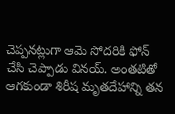చెప్పనట్లుగా ఆమె సోదరికి ఫోన్ చేసి చెప్పాడు వినయ్. అంతటితో ఆగకుండా శిరీష మృతదేహాన్ని తన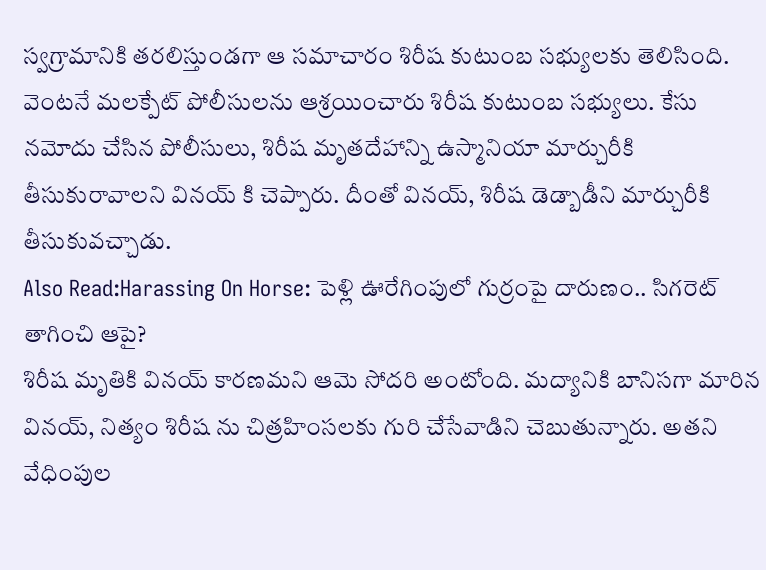స్వగ్రామానికి తరలిస్తుండగా ఆ సమాచారం శిరీష కుటుంబ సభ్యులకు తెలిసింది. వెంటనే మలక్పేట్ పోలీసులను ఆశ్రయించారు శిరీష కుటుంబ సభ్యులు. కేసు నమోదు చేసిన పోలీసులు, శిరీష మృతదేహాన్ని ఉస్మానియా మార్చురీకి తీసుకురావాలని వినయ్ కి చెప్పారు. దీంతో వినయ్, శిరీష డెడ్బాడీని మార్చురీకి తీసుకువచ్చాడు.
Also Read:Harassing On Horse: పెళ్లి ఊరేగింపులో గుర్రంపై దారుణం.. సిగరెట్ తాగించి ఆపై?
శిరీష మృతికి వినయ్ కారణమని ఆమె సోదరి అంటోంది. మద్యానికి బానిసగా మారిన వినయ్, నిత్యం శిరీష ను చిత్రహింసలకు గురి చేసేవాడిని చెబుతున్నారు. అతని వేధింపుల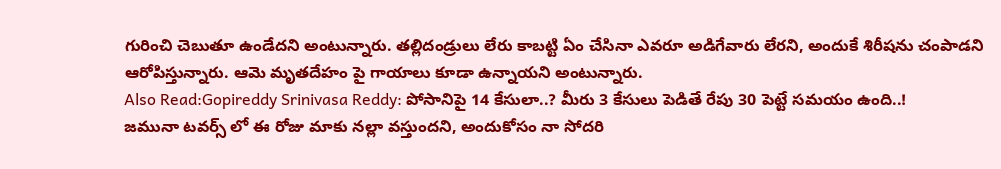గురించి చెబుతూ ఉండేదని అంటున్నారు. తల్లిదండ్రులు లేరు కాబట్టి ఏం చేసినా ఎవరూ అడిగేవారు లేరని, అందుకే శిరీషను చంపాడని ఆరోపిస్తున్నారు. ఆమె మృతదేహం పై గాయాలు కూడా ఉన్నాయని అంటున్నారు.
Also Read:Gopireddy Srinivasa Reddy: పోసానిపై 14 కేసులా..? మీరు 3 కేసులు పెడితే రేపు 30 పెట్టే సమయం ఉంది..!
జమునా టవర్స్ లో ఈ రోజు మాకు నల్లా వస్తుందని, అందుకోసం నా సోదరి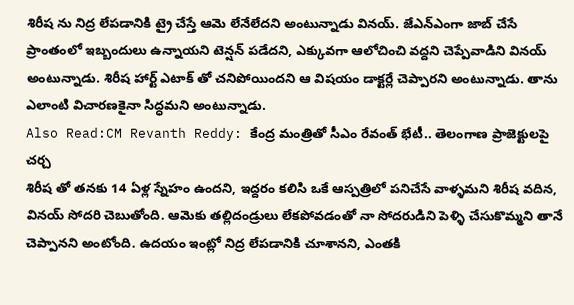శిరీష ను నిద్ర లేపడానికి ట్రై చేస్తే ఆమె లేనేలేదని అంటున్నాడు వినయ్. జేఎన్ఎంగా జాబ్ చేసే ప్రాంతంలో ఇబ్బందులు ఉన్నాయని టెన్షన్ పడేదని, ఎక్కువగా ఆలోచించి వద్దని చెప్పేవాడిని వినయ్ అంటున్నాడు. శిరీష హార్ట్ ఎటాక్ తో చనిపోయిందని ఆ విషయం డాక్టర్లే చెప్పారని అంటున్నాడు. తాను ఎలాంటి విచారణకైనా సిద్ధమని అంటున్నాడు.
Also Read:CM Revanth Reddy: కేంద్ర మంత్రితో సీఎం రేవంత్ భేటీ.. తెలంగాణ ప్రాజెక్టులపై చర్చ
శిరీష తో తనకు 14 ఏళ్ల స్నేహం ఉందని, ఇద్దరం కలిసి ఒకే ఆస్పత్రిలో పనిచేసే వాళ్ళమని శిరీష వదిన, వినయ్ సోదరి చెబుతోంది. ఆమెకు తల్లిదండ్రులు లేకపోవడంతో నా సోదరుడిని పెళ్ళి చేసుకొమ్మని తానే చెప్పానని అంటోంది. ఉదయం ఇంట్లో నిద్ర లేపడానికి చూశానని, ఎంతకి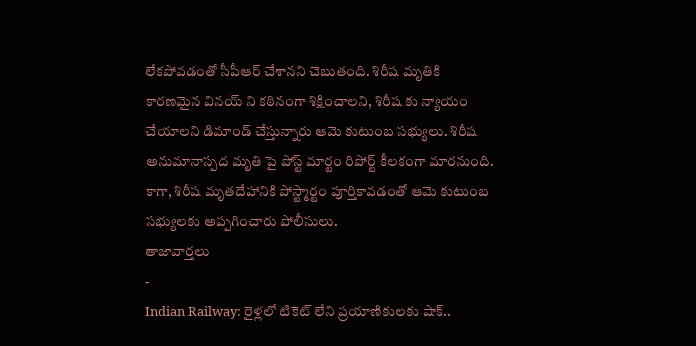లేకపోవడంతో సీపీఆర్ చేశానని చెబుతంది. శిరీష మృతికి కారణమైన వినయ్ ని కఠినంగా శిక్షించాలని, శిరీష కు న్యాయం చేయాలని డిమాండ్ చేస్తున్నారు ఆమె కుటుంబ సభ్యులు. శిరీష అనుమానాస్పద మృతి పై పోస్ట్ మార్టం రిపోర్ట్ కీలకంగా మారనుంది. కాగా, శిరీష మృతదేహానికి పోస్ట్మార్టం పూర్తికావడంతో ఆమె కుటుంబ సభ్యులకు అప్పగించారు పోలీసులు.
తాజావార్తలు
-
Indian Railway: రైళ్లలో టికెట్ లేని ప్రయాణికులకు షాక్..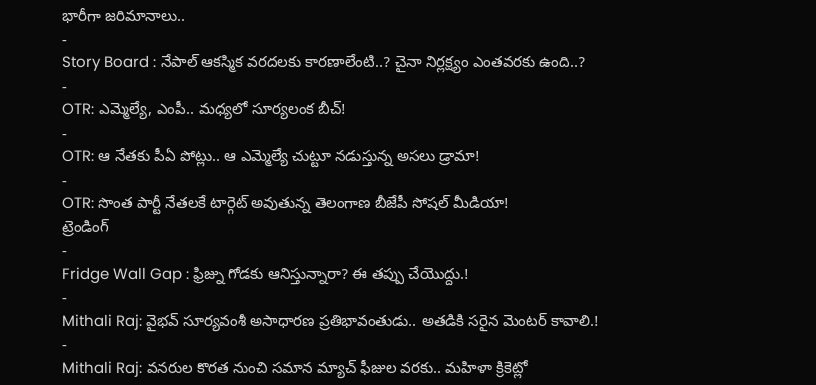భారీగా జరిమానాలు..
-
Story Board : నేపాల్ ఆకస్మిక వరదలకు కారణాలేంటి..? చైనా నిర్లక్ష్యం ఎంతవరకు ఉంది..?
-
OTR: ఎమ్మెల్యే, ఎంపీ.. మధ్యలో సూర్యలంక బీచ్!
-
OTR: ఆ నేతకు పీఏ పోట్లు.. ఆ ఎమ్మెల్యే చుట్టూ నడుస్తున్న అసలు డ్రామా!
-
OTR: సొంత పార్టీ నేతలకే టార్గెట్ అవుతున్న తెలంగాణ బీజేపీ సోషల్ మీడియా!
ట్రెండింగ్
-
Fridge Wall Gap : ఫ్రిజ్ను గోడకు ఆనిస్తున్నారా? ఈ తప్పు చేయొద్దు.!
-
Mithali Raj: వైభవ్ సూర్యవంశీ అసాధారణ ప్రతిభావంతుడు.. అతడికి సరైన మెంటర్ కావాలి.!
-
Mithali Raj: వనరుల కొరత నుంచి సమాన మ్యాచ్ ఫీజుల వరకు.. మహిళా క్రికెట్లో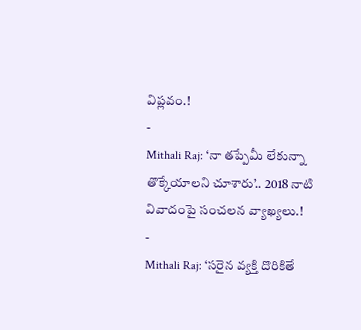విప్లవం.!
-
Mithali Raj: ‘నా తప్పేమీ లేకున్నా తొక్కేయాలని చూశారు’.. 2018 నాటి వివాదంపై సంచలన వ్యాఖ్యలు.!
-
Mithali Raj: ‘సరైన వ్యక్తి దొరికితే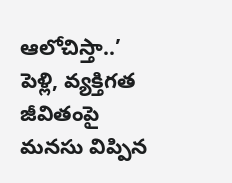ఆలోచిస్తా..’ పెళ్లి, వ్యక్తిగత జీవితంపై మనసు విప్పిన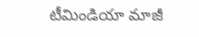టీమిండియా మాజీ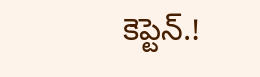కెప్టెన్.!